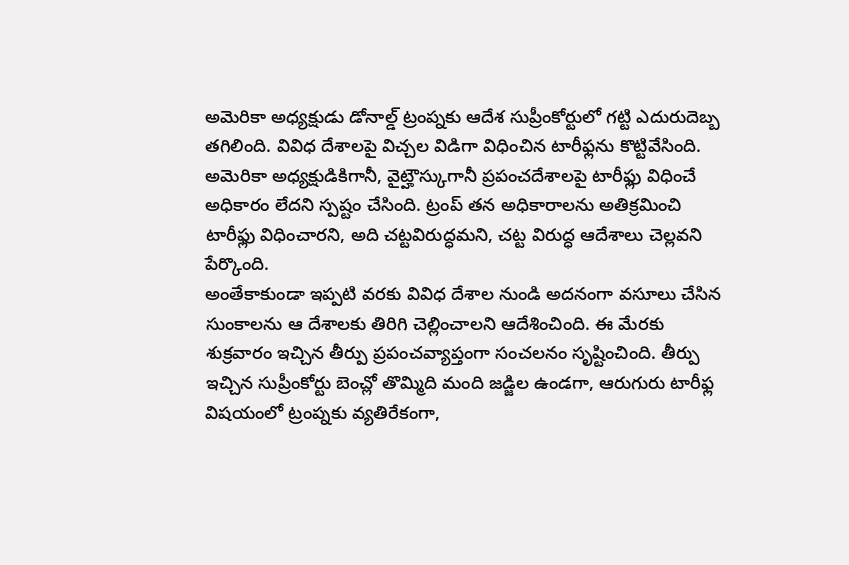అమెరికా అధ్యక్షుడు డోనాల్డ్ ట్రంప్నకు ఆదేశ సుప్రీంకోర్టులో గట్టి ఎదురుదెబ్బ తగిలింది. వివిధ దేశాలపై విచ్చల విడిగా విధించిన టారీఫ్లను కొట్టివేసింది. అమెరికా అధ్యక్షుడికిగానీ, వైట్హౌస్కుగానీ ప్రపంచదేశాలపై టారీఫ్లు విధించే అధికారం లేదని స్పష్టం చేసింది. ట్రంప్ తన అధికారాలను అతిక్రమించి టారీఫ్లు విధించారని, అది చట్టవిరుద్ధమని, చట్ట విరుద్ధ ఆదేశాలు చెల్లవని పేర్కొంది.
అంతేకాకుండా ఇప్పటి వరకు వివిధ దేశాల నుండి అదనంగా వసూలు చేసిన సుంకాలను ఆ దేశాలకు తిరిగి చెల్లించాలని ఆదేశించింది. ఈ మేరకు శుక్రవారం ఇచ్చిన తీర్పు ప్రపంచవ్యాప్తంగా సంచలనం సృష్టించింది. తీర్పు ఇచ్చిన సుప్రీంకోర్టు బెంచ్లో తొమ్మిది మంది జడ్జిల ఉండగా, ఆరుగురు టారీఫ్ల విషయంలో ట్రంప్నకు వ్యతిరేకంగా,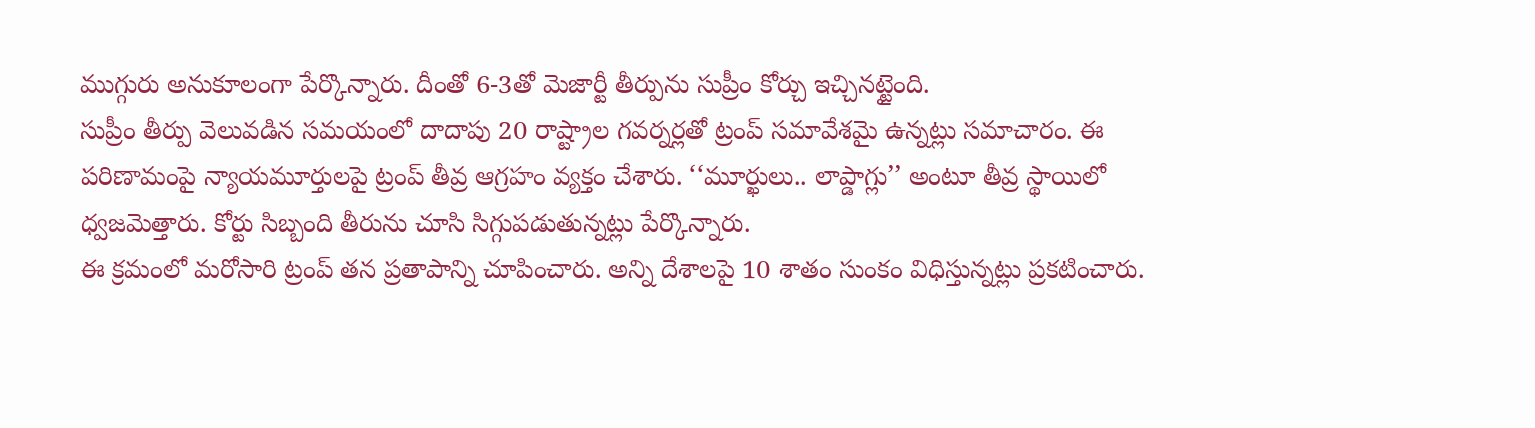ముగ్గురు అనుకూలంగా పేర్కొన్నారు. దీంతో 6-3తో మెజార్టీ తీర్పును సుప్రీం కోర్చు ఇచ్చినట్టైంది.
సుప్రీం తీర్పు వెలువడిన సమయంలో దాదాపు 20 రాష్ట్రాల గవర్నర్లతో ట్రంప్ సమావేశమై ఉన్నట్లు సమాచారం. ఈ పరిణామంపై న్యాయమూర్తులపై ట్రంప్ తీవ్ర ఆగ్రహం వ్యక్తం చేశారు. ‘‘మూర్ఖులు.. లాప్డాగ్లు’’ అంటూ తీవ్ర స్థాయిలో ధ్వజమెత్తారు. కోర్టు సిబ్బంది తీరును చూసి సిగ్గుపడుతున్నట్లు పేర్కొన్నారు.
ఈ క్రమంలో మరోసారి ట్రంప్ తన ప్రతాపాన్ని చూపించారు. అన్ని దేశాలపై 10 శాతం సుంకం విధిస్తున్నట్లు ప్రకటించారు.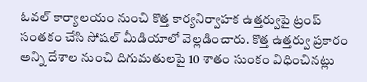ఓవల్ కార్యాలయం నుంచి కొత్త కార్యనిర్వాహక ఉత్తర్వుపై ట్రంప్ సంతకం చేసి సోషల్ మీడియాలో వెల్లడించారు. కొత్త ఉత్తర్వు ప్రకారం అన్ని దేశాల నుంచి దిగుమతులపై 10 శాతం సుంకం విధించినట్లు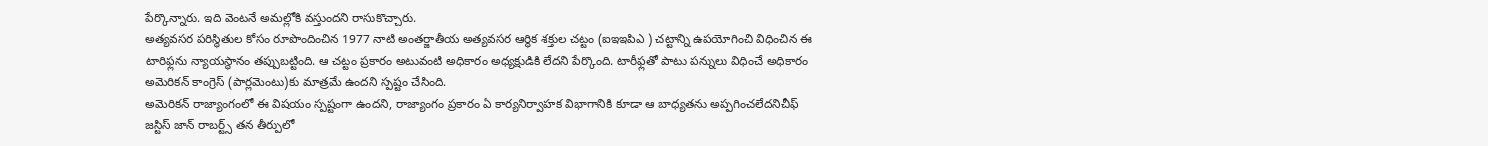పేర్కొన్నారు. ఇది వెంటనే అమల్లోకి వస్తుందని రాసుకొచ్చారు.
అత్యవసర పరిస్థితుల కోసం రూపొందించిన 1977 నాటి అంతర్జాతీయ అత్యవసర ఆర్థిక శక్తుల చట్టం (ఐఇఇపిఎ ) చట్టాన్ని ఉపయోగించి విధించిన ఈ టారిఫ్లను న్యాయస్థానం తప్పుబట్టింది. ఆ చట్టం ప్రకారం అటువంటి అధికారం అధ్యక్షుడికి లేదని పేర్కొంది. టారీఫ్లతో పాటు పన్నులు విధించే అధికారం అమెరికన్ కాంగ్రెస్ (పార్లమెంటు)కు మాత్రమే ఉందని స్పష్టం చేసింది.
అమెరికన్ రాజ్యాంగంలో ఈ విషయం స్పష్టంగా ఉందని, రాజ్యాంగం ప్రకారం ఏ కార్యనిర్వాహక విభాగానికి కూడా ఆ బాధ్యతను అప్పగించలేదనిచీఫ్ జస్టిస్ జాన్ రాబర్ట్స్ తన తీర్పులో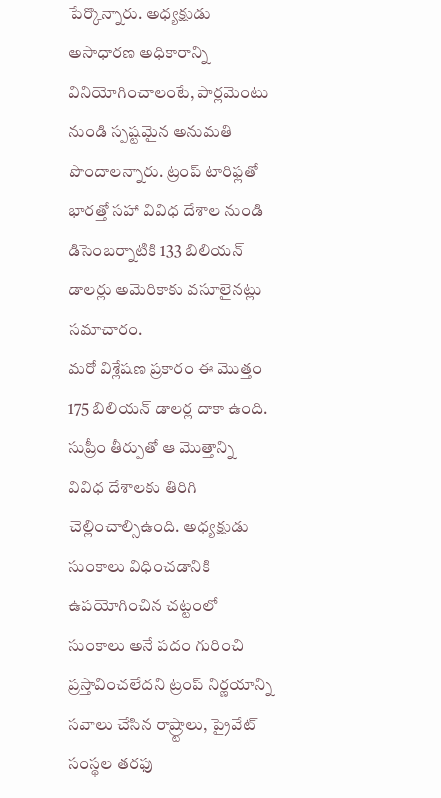పేర్కొన్నారు. అధ్యక్షుడు అసాధారణ అధికారాన్ని వినియోగించాలంటే, పార్లమెంటు నుండి స్పష్టమైన అనుమతి పొందాలన్నారు. ట్రంప్ టారిఫ్లతో భారత్తో సహా వివిధ దేశాల నుండి డిసెంబర్నాటికి 133 బిలియన్ డాలర్లు అమెరికాకు వసూలైనట్లు సమాచారం.
మరో విశ్లేషణ ప్రకారం ఈ మొత్తం 175 బిలియన్ డాలర్ల దాకా ఉంది. సుప్రీం తీర్పుతో ఆ మొత్తాన్ని వివిధ దేశాలకు తిరిగి చెల్లించాల్సిఉంది. అధ్యక్షుడు సుంకాలు విధించడానికి ఉపయోగించిన చట్టంలో సుంకాలు అనే పదం గురించి ప్రస్తావించలేదని ట్రంప్ నిర్ణయాన్ని సవాలు చేసిన రాష్ర్టాలు, ప్రైవేట్ సంస్థల తరఫు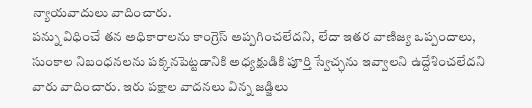న్యాయవాదులు వాదించారు.
పన్ను విధించే తన అధికారాలను కాంగ్రెస్ అప్పగించలేదని, లేదా ఇతర వాణిజ్య ఒప్పందాలు, సుంకాల నిబంధనలను పక్కనపెట్టడానికి అధ్యక్షుడికి పూర్తి స్వేచ్ఛను ఇవ్వాలని ఉద్దేశించలేదని వారు వాదించారు. ఇరు పక్షాల వాదనలు విన్న జడ్జిలు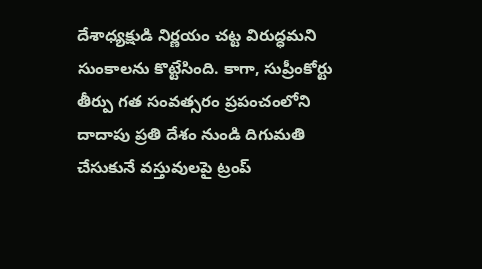దేశాధ్యక్షుడి నిర్ణయం చట్ట విరుద్ధమని సుంకాలను కొట్టేసింది. కాగా, సుప్రీంకోర్టు తీర్పు గత సంవత్సరం ప్రపంచంలోని దాదాపు ప్రతి దేశం నుండి దిగుమతి చేసుకునే వస్తువులపై ట్రంప్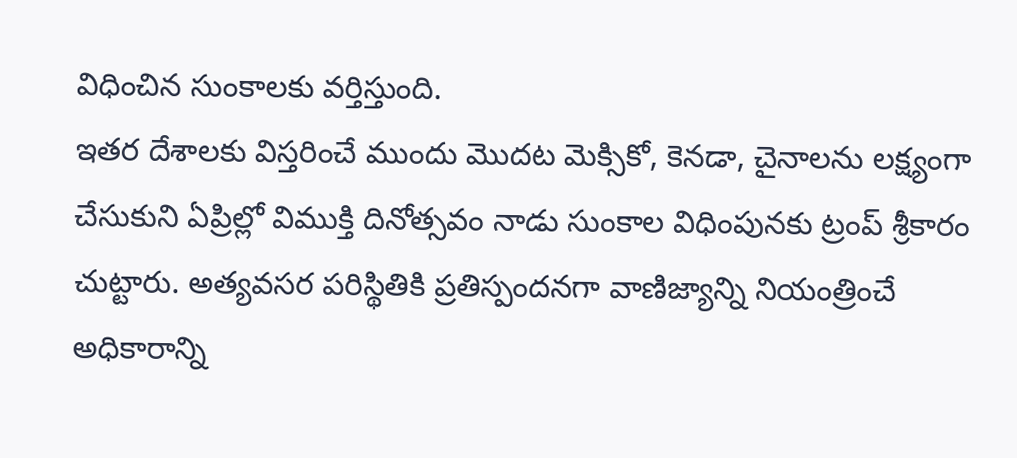విధించిన సుంకాలకు వర్తిస్తుంది.
ఇతర దేశాలకు విస్తరించే ముందు మొదట మెక్సికో, కెనడా, చైనాలను లక్ష్యంగా చేసుకుని ఏప్రిల్లో విముక్తి దినోత్సవం నాడు సుంకాల విధింపునకు ట్రంప్ శ్రీకారం చుట్టారు. అత్యవసర పరిస్థితికి ప్రతిస్పందనగా వాణిజ్యాన్ని నియంత్రించే అధికారాన్ని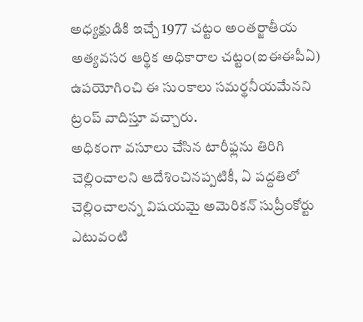అధ్యక్షుడికి ఇచ్చే 1977 చట్టం అంతర్జాతీయ అత్యవసర ఆర్థిక అధికారాల చట్టం(ఐఈఈపీఏ) ఉపయోగించి ఈ సుంకాలు సమర్థనీయమేనని ట్రంప్ వాదిస్తూ వచ్చారు.
అధికంగా వసూలు చేసిన టారీఫ్లను తిరిగి చెల్లించాలని ఆదేశించినప్పటికీ, ఏ పద్దతిలో చెల్లించాలన్న విషయమై అమెరికన్ సుప్రీంకోర్టు ఎటువంటి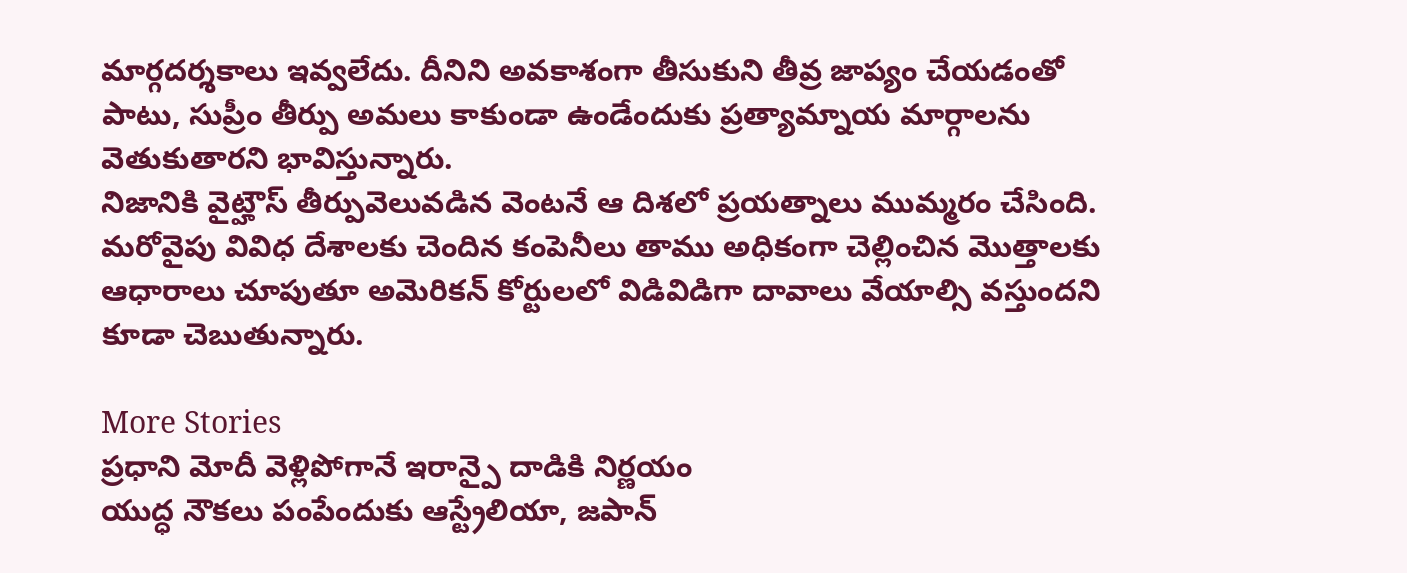మార్గదర్శకాలు ఇవ్వలేదు. దీనిని అవకాశంగా తీసుకుని తీవ్ర జాప్యం చేయడంతో పాటు, సుప్రీం తీర్పు అమలు కాకుండా ఉండేందుకు ప్రత్యామ్నాయ మార్గాలను వెతుకుతారని భావిస్తున్నారు.
నిజానికి వైట్హౌస్ తీర్పువెలువడిన వెంటనే ఆ దిశలో ప్రయత్నాలు ముమ్మరం చేసింది. మరోవైపు వివిధ దేశాలకు చెందిన కంపెనీలు తాము అధికంగా చెల్లించిన మొత్తాలకు ఆధారాలు చూపుతూ అమెరికన్ కోర్టులలో విడివిడిగా దావాలు వేయాల్సి వస్తుందని కూడా చెబుతున్నారు.

More Stories
ప్రధాని మోదీ వెళ్లిపోగానే ఇరాన్పై దాడికి నిర్ణయం
యుద్ధ నౌకలు పంపేందుకు ఆస్ట్రేలియా, జపాన్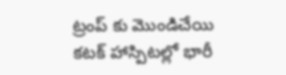ట్రంప్ కు మొండిచేయి
కటక్ హాస్పిటల్లో భారీ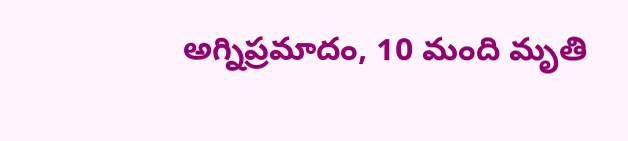అగ్నిప్రమాదం, 10 మంది మృతి